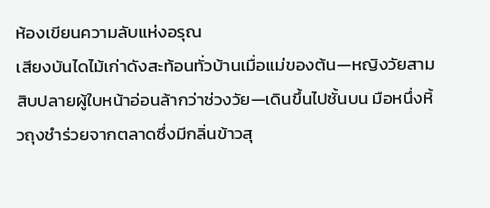ห้องเขียนความลับแห่งอรุณ
เสียงบันไดไม้เก่าดังสะท้อนทั่วบ้านเมื่อแม่ของต้น—หญิงวัยสามสิบปลายผู้ใบหน้าอ่อนล้ากว่าช่วงวัย—เดินขึ้นไปชั้นบน มือหนึ่งหิ้วถุงชำร่วยจากตลาดซึ่งมีกลิ่นข้าวสุ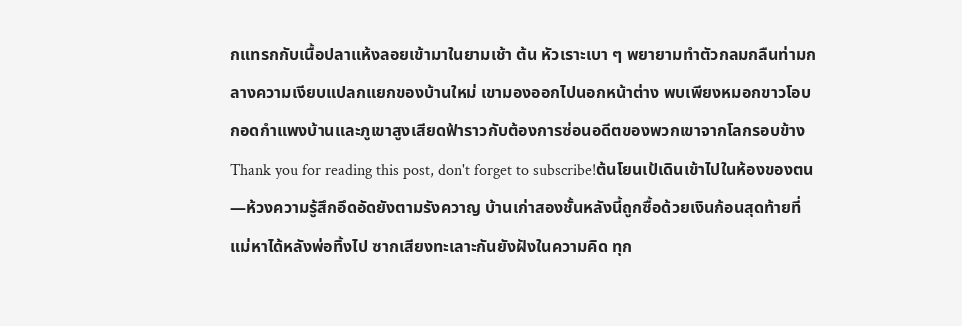กแทรกกับเนื้อปลาแห้งลอยเข้ามาในยามเช้า ต้น หัวเราะเบา ๆ พยายามทำตัวกลมกลืนท่ามกลางความเงียบแปลกแยกของบ้านใหม่ เขามองออกไปนอกหน้าต่าง พบเพียงหมอกขาวโอบกอดกำแพงบ้านและภูเขาสูงเสียดฟ้าราวกับต้องการซ่อนอดีตของพวกเขาจากโลกรอบข้าง
Thank you for reading this post, don't forget to subscribe!ต้นโยนเป้เดินเข้าไปในห้องของตน—ห้วงความรู้สึกอึดอัดยังตามรังควาญ บ้านเก่าสองชั้นหลังนี้ถูกซื้อด้วยเงินก้อนสุดท้ายที่แม่หาได้หลังพ่อทิ้งไป ซากเสียงทะเลาะกันยังฝังในความคิด ทุก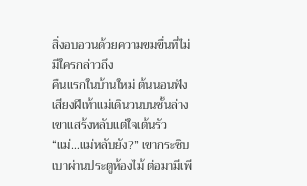สิ่งอบอวนด้วยความขมขื่นที่ไม่มีใครกล่าวถึง
คืนแรกในบ้านใหม่ ต้นนอนฟังเสียงฝีเท้าแม่เดินวนบนชั้นล่าง เขาแสร้งหลับแต่ใจเต้นรัว “แม่…แม่หลับยัง?” เขากระซิบเบาผ่านประตูห้องไม้ ต่อมามีเพี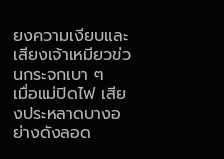ยงความเงียบและเสียงเจ้าเหมียวข่วนกระจกเบา ๆ
เมื่อแม่ปิดไฟ เสียงประหลาดบางอย่างดังลอด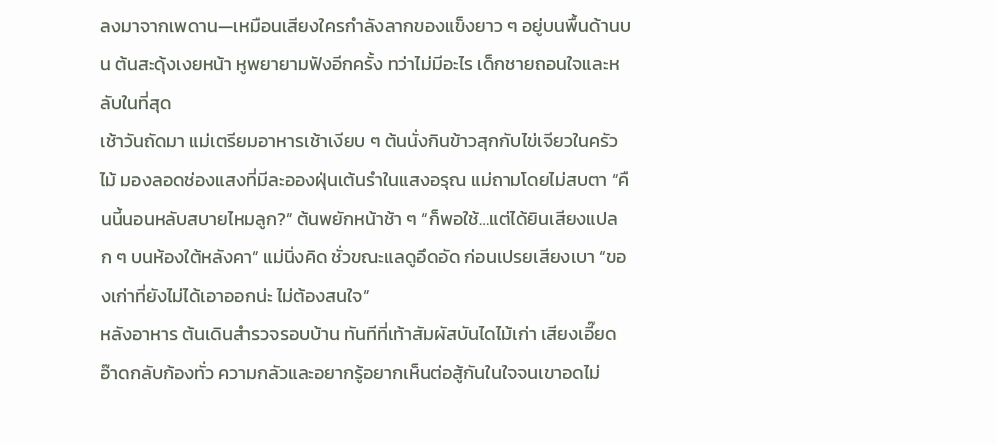ลงมาจากเพดาน—เหมือนเสียงใครกำลังลากของแข็งยาว ๆ อยู่บนพื้นด้านบน ต้นสะดุ้งเงยหน้า หูพยายามฟังอีกครั้ง ทว่าไม่มีอะไร เด็กชายถอนใจและหลับในที่สุด
เช้าวันถัดมา แม่เตรียมอาหารเช้าเงียบ ๆ ต้นนั่งกินข้าวสุกกับไข่เจียวในครัวไม้ มองลอดช่องแสงที่มีละอองฝุ่นเต้นรำในแสงอรุณ แม่ถามโดยไม่สบตา “คืนนี้นอนหลับสบายไหมลูก?” ต้นพยักหน้าช้า ๆ “ก็พอใช้…แต่ได้ยินเสียงแปลก ๆ บนห้องใต้หลังคา” แม่นิ่งคิด ชั่วขณะแลดูอึดอัด ก่อนเปรยเสียงเบา “ของเก่าที่ยังไม่ได้เอาออกน่ะ ไม่ต้องสนใจ”
หลังอาหาร ต้นเดินสำรวจรอบบ้าน ทันทีที่เท้าสัมผัสบันไดไม้เก่า เสียงเอี๊ยดอ๊าดกลับก้องทั่ว ความกลัวและอยากรู้อยากเห็นต่อสู้กันในใจจนเขาอดไม่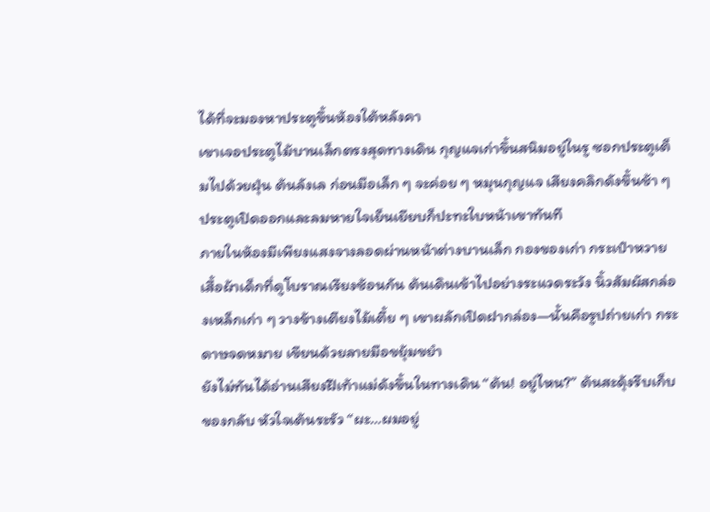ได้ที่จะมองหาประตูขึ้นห้องใต้หลังคา
เขาเจอประตูไม้บานเล็กตรงสุดทางเดิน กุญแจเก่าขึ้นสนิมอยู่ในรู ซอกประตูเต็มไปด้วยฝุ่น ต้นลังเล ก่อนมือเล็ก ๆ จะค่อย ๆ หมุนกุญแจ เสียงคลิกดังขึ้นช้า ๆ ประตูเปิดออกและลมหายใจเย็นเยียบก็ปะทะใบหน้าเขาทันที
ภายในห้องมีเพียงแสงจางลอดผ่านหน้าต่างบานเล็ก กองของเก่า กระเป๋าหวาย เสื้อผ้าเด็กที่ดูโบราณเรียงซ้อนกัน ต้นเดินเข้าไปอย่างระแวดระวัง นิ้วสัมผัสกล่องเหล็กเก่า ๆ วางข้างเตียงไม้เตี้ย ๆ เขาผลักเปิดฝากล่อง—นั้นคือรูปถ่ายเก่า กระดาษจดหมาย เขียนด้วยลายมือขยุ้มขยำ
ยังไม่ทันได้อ่านเสียงฝีเท้าแม่ดังขึ้นในทางเดิน “ต้น! อยู่ไหน?” ต้นสะดุ้งรีบเก็บของกลับ หัวใจเต้นระรัว “ผะ…ผมอยู่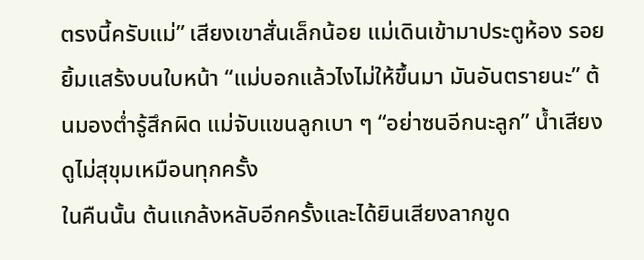ตรงนี้ครับแม่” เสียงเขาสั่นเล็กน้อย แม่เดินเข้ามาประตูห้อง รอยยิ้มแสร้งบนใบหน้า “แม่บอกแล้วไงไม่ให้ขึ้นมา มันอันตรายนะ” ต้นมองต่ำรู้สึกผิด แม่จับแขนลูกเบา ๆ “อย่าซนอีกนะลูก” น้ำเสียงดูไม่สุขุมเหมือนทุกครั้ง
ในคืนนั้น ต้นแกล้งหลับอีกครั้งและได้ยินเสียงลากขูด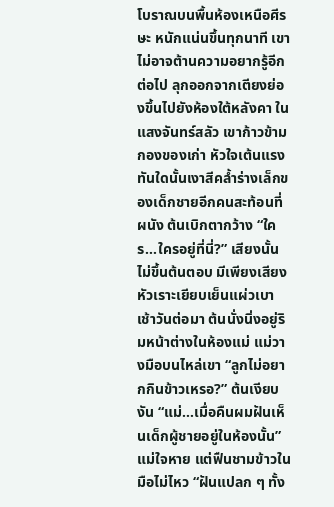โบราณบนพื้นห้องเหนือศีรษะ หนักแน่นขึ้นทุกนาที เขาไม่อาจต้านความอยากรู้อีกต่อไป ลุกออกจากเตียงย่องขึ้นไปยังห้องใต้หลังคา ในแสงจันทร์สลัว เขาก้าวข้ามกองของเก่า หัวใจเต้นแรง ทันใดนั้นเงาสีคล้ำร่างเล็กของเด็กชายอีกคนสะท้อนที่ผนัง ต้นเบิกตากว้าง “ใคร…ใครอยู่ที่นี่?” เสียงนั้นไม่ขึ้นต้นตอบ มีเพียงเสียงหัวเราะเยียบเย็นแผ่วเบา
เช้าวันต่อมา ต้นนั่งนิ่งอยู่ริมหน้าต่างในห้องแม่ แม่วางมือบนไหล่เขา “ลูกไม่อยากกินข้าวเหรอ?” ต้นเงียบงัน “แม่…เมื่อคืนผมฝันเห็นเด็กผู้ชายอยู่ในห้องนั้น” แม่ใจหาย แต่ฟืนชามข้าวในมือไม่ไหว “ฝันแปลก ๆ ทั้ง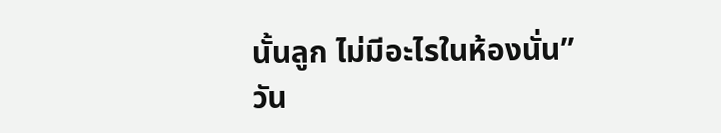นั้นลูก ไม่มีอะไรในห้องนั่น”
วัน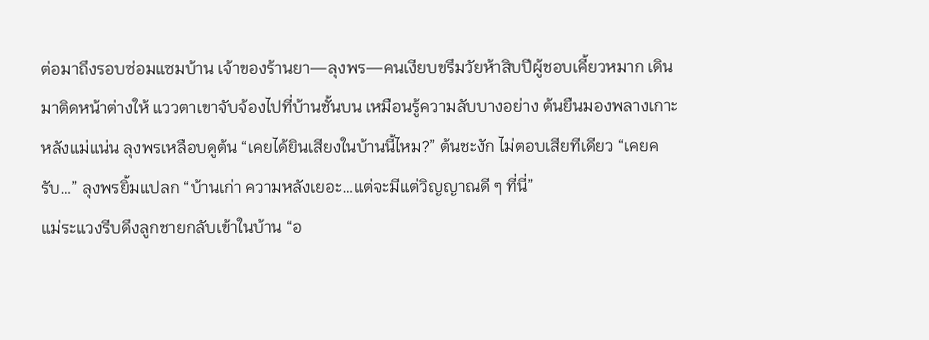ต่อมาถึงรอบซ่อมแซมบ้าน เจ้าของร้านยา—ลุงพร—คนเงียบขรึมวัยห้าสิบปีผู้ชอบเคี้ยวหมาก เดินมาติดหน้าต่างให้ แววตาเขาจับจ้องไปที่บ้านชั้นบน เหมือนรู้ความลับบางอย่าง ต้นยืนมองพลางเกาะหลังแม่แน่น ลุงพรเหลือบดูต้น “เคยได้ยินเสียงในบ้านนี้ไหม?” ต้นชะงัก ไม่ตอบเสียทีเดียว “เคยครับ…” ลุงพรยิ้มแปลก “บ้านเก่า ความหลังเยอะ…แต่จะมีแต่วิญญาณดี ๆ ที่นี่”
แม่ระแวงรีบดึงลูกชายกลับเข้าในบ้าน “อ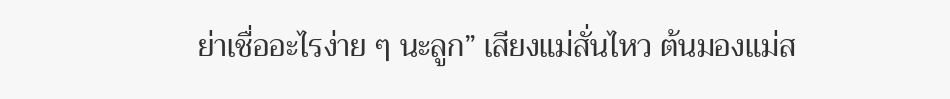ย่าเชื่ออะไรง่าย ๆ นะลูก” เสียงแม่สั่นไหว ต้นมองแม่ส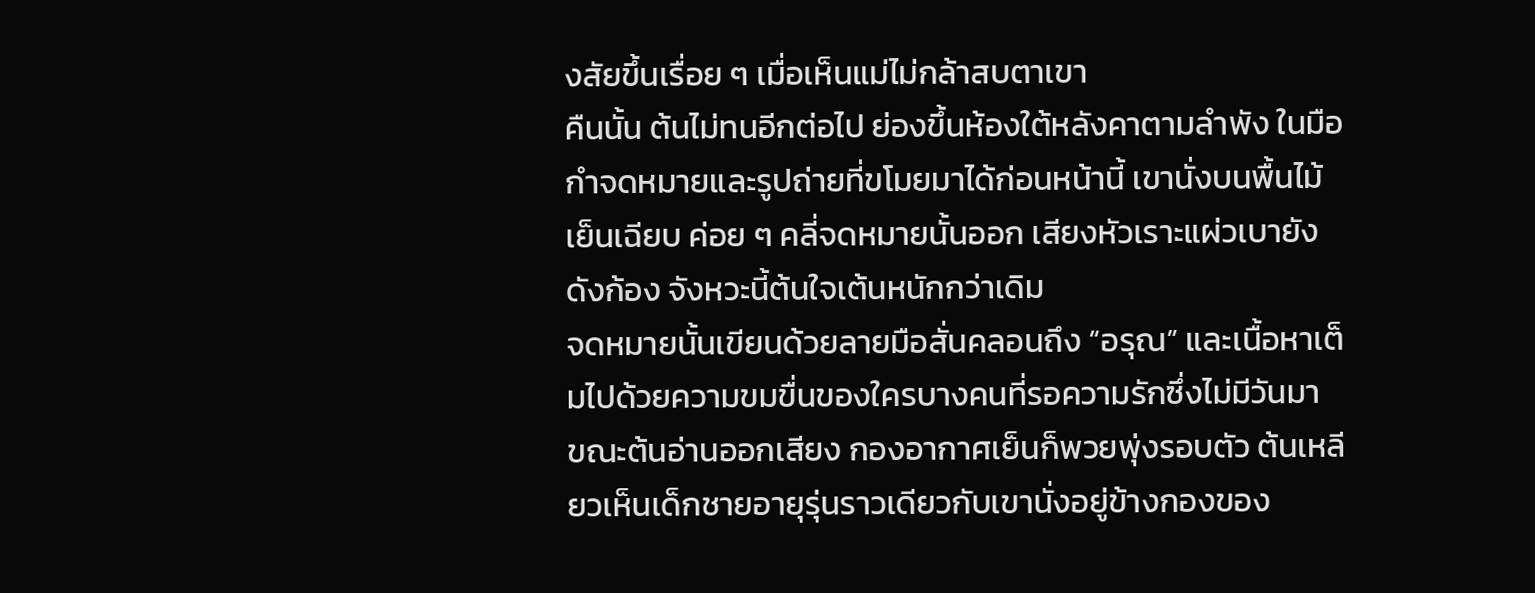งสัยขึ้นเรื่อย ๆ เมื่อเห็นแม่ไม่กล้าสบตาเขา
คืนนั้น ต้นไม่ทนอีกต่อไป ย่องขึ้นห้องใต้หลังคาตามลำพัง ในมือกำจดหมายและรูปถ่ายที่ขโมยมาได้ก่อนหน้านี้ เขานั่งบนพื้นไม้เย็นเฉียบ ค่อย ๆ คลี่จดหมายนั้นออก เสียงหัวเราะแผ่วเบายังดังก้อง จังหวะนี้ต้นใจเต้นหนักกว่าเดิม
จดหมายนั้นเขียนด้วยลายมือสั่นคลอนถึง “อรุณ” และเนื้อหาเต็มไปด้วยความขมขื่นของใครบางคนที่รอความรักซึ่งไม่มีวันมา
ขณะต้นอ่านออกเสียง กองอากาศเย็นก็พวยพุ่งรอบตัว ต้นเหลียวเห็นเด็กชายอายุรุ่นราวเดียวกับเขานั่งอยู่ข้างกองของ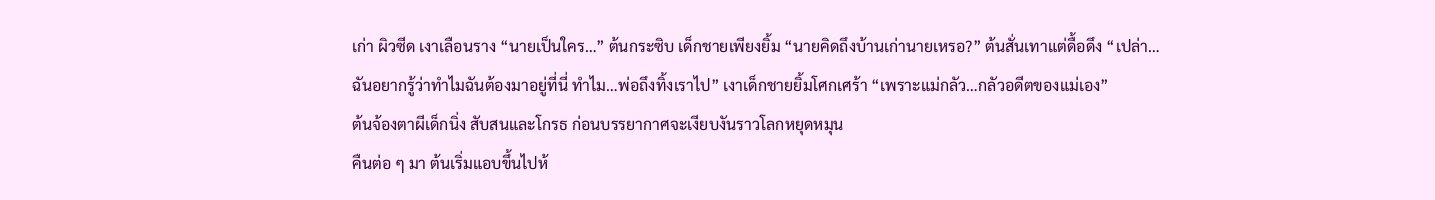เก่า ผิวซีด เงาเลือนราง “นายเป็นใคร…” ต้นกระซิบ เด็กชายเพียงยิ้ม “นายคิดถึงบ้านเก่านายเหรอ?” ต้นสั่นเทาแต่ดื้อดึง “เปล่า…ฉันอยากรู้ว่าทำไมฉันต้องมาอยู่ที่นี่ ทำไม…พ่อถึงทิ้งเราไป” เงาเด็กชายยิ้มโศกเศร้า “เพราะแม่กลัว…กลัวอดีตของแม่เอง”
ต้นจ้องตาผีเด็กนิ่ง สับสนและโกรธ ก่อนบรรยากาศจะเงียบงันราวโลกหยุดหมุน
คืนต่อ ๆ มา ต้นเริ่มแอบขึ้นไปห้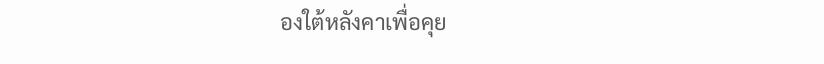องใต้หลังคาเพื่อคุย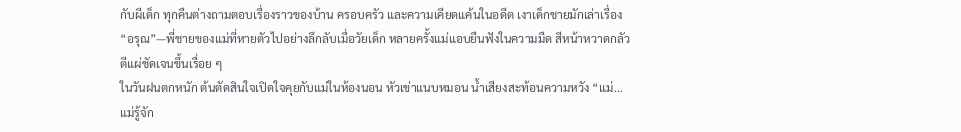กับผีเด็ก ทุกคืนต่างถามตอบเรื่องราวของบ้าน ครอบครัว และความเคียดแค้นในอดีต เงาเด็กชายมักเล่าเรื่อง “อรุณ”—พี่ชายของแม่ที่หายตัวไปอย่างลึกลับเมื่อวัยเด็ก หลายครั้งแม่แอบยืนฟังในความมืด สีหน้าหวาดกลัวตีแผ่ชัดเจนขึ้นเรื่อย ๆ
ในวันฝนตกหนัก ต้นตัดสินใจเปิดใจคุยกับแม่ในห้องนอน หัวเข่าแนบหมอน น้ำเสียงสะท้อนความหวัง “แม่…แม่รู้จัก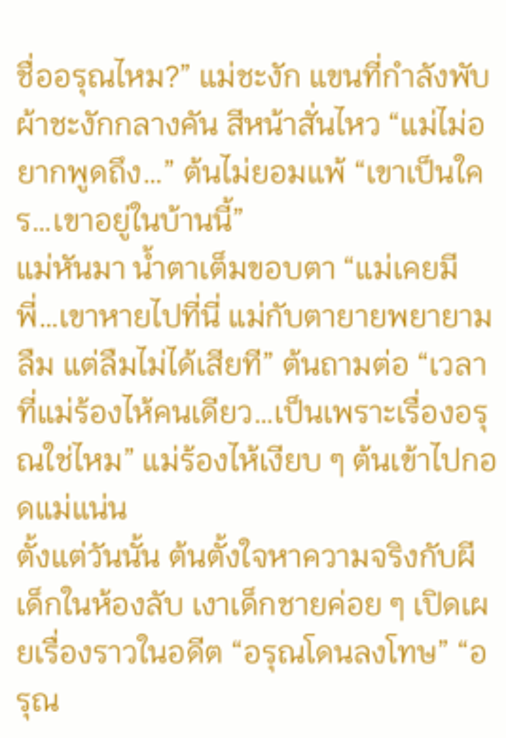ชื่ออรุณไหม?” แม่ชะงัก แขนที่กำลังพับผ้าชะงักกลางคัน สีหน้าสั่นไหว “แม่ไม่อยากพูดถึง…” ต้นไม่ยอมแพ้ “เขาเป็นใคร…เขาอยู่ในบ้านนี้”
แม่หันมา น้ำตาเต็มขอบตา “แม่เคยมีพี่…เขาหายไปที่นี่ แม่กับตายายพยายามลืม แต่ลืมไม่ได้เสียที” ต้นถามต่อ “เวลาที่แม่ร้องไห้คนเดียว…เป็นเพราะเรื่องอรุณใช่ไหม” แม่ร้องไห้เงียบ ๆ ต้นเข้าไปกอดแม่แน่น
ตั้งแต่วันนั้น ต้นตั้งใจหาความจริงกับผีเด็กในห้องลับ เงาเด็กชายค่อย ๆ เปิดเผยเรื่องราวในอดีต “อรุณโดนลงโทษ” “อรุณ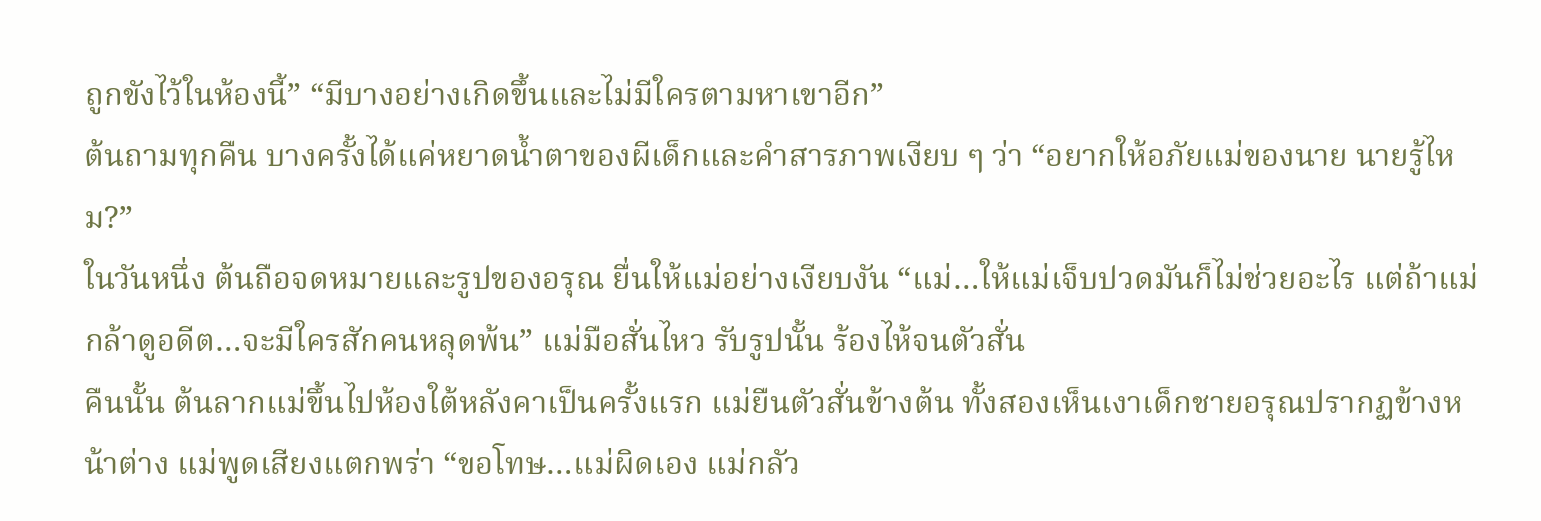ถูกขังไว้ในห้องนี้” “มีบางอย่างเกิดขึ้นและไม่มีใครตามหาเขาอีก”
ต้นถามทุกคืน บางครั้งได้แค่หยาดน้ำตาของผีเด็กและคำสารภาพเงียบ ๆ ว่า “อยากให้อภัยแม่ของนาย นายรู้ไหม?”
ในวันหนึ่ง ต้นถือจดหมายและรูปของอรุณ ยื่นให้แม่อย่างเงียบงัน “แม่…ให้แม่เจ็บปวดมันก็ไม่ช่วยอะไร แต่ถ้าแม่กล้าดูอดีต…จะมีใครสักคนหลุดพ้น” แม่มือสั่นไหว รับรูปนั้น ร้องไห้จนตัวสั่น
คืนนั้น ต้นลากแม่ขึ้นไปห้องใต้หลังคาเป็นครั้งแรก แม่ยืนตัวสั่นข้างต้น ทั้งสองเห็นเงาเด็กชายอรุณปรากฏข้างหน้าต่าง แม่พูดเสียงแตกพร่า “ขอโทษ…แม่ผิดเอง แม่กลัว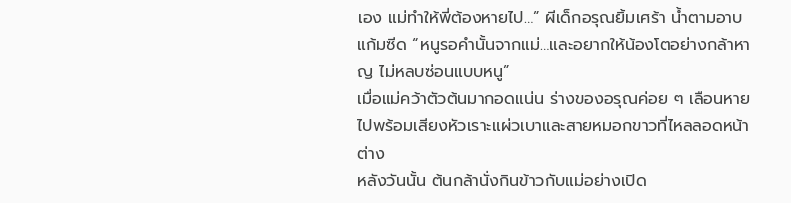เอง แม่ทำให้พี่ต้องหายไป…” ผีเด็กอรุณยิ้มเศร้า น้ำตามอาบแก้มซีด “หนูรอคำนั้นจากแม่…และอยากให้น้องโตอย่างกล้าหาญ ไม่หลบซ่อนแบบหนู”
เมื่อแม่คว้าตัวต้นมากอดแน่น ร่างของอรุณค่อย ๆ เลือนหายไปพร้อมเสียงหัวเราะแผ่วเบาและสายหมอกขาวที่ไหลลอดหน้าต่าง
หลังวันนั้น ต้นกล้านั่งกินข้าวกับแม่อย่างเปิด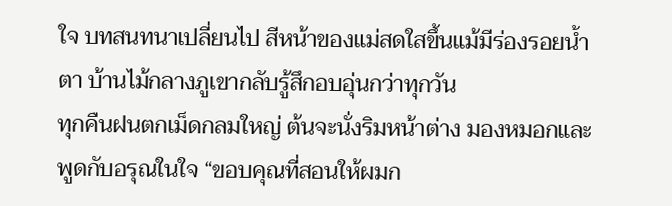ใจ บทสนทนาเปลี่ยนไป สีหน้าของแม่สดใสขึ้นแม้มีร่องรอยน้ำตา บ้านไม้กลางภูเขากลับรู้สึกอบอุ่นกว่าทุกวัน
ทุกคืนฝนตกเม็ดกลมใหญ่ ต้นจะนั่งริมหน้าต่าง มองหมอกและพูดกับอรุณในใจ “ขอบคุณที่สอนให้ผมก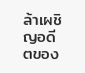ล้าเผชิญอดีตของ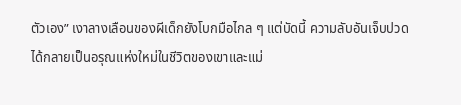ตัวเอง” เงาลางเลือนของผีเด็กยังโบกมือไกล ๆ แต่บัดนี้ ความลับอันเจ็บปวดได้กลายเป็นอรุณแห่งใหม่ในชีวิตของเขาและแม่